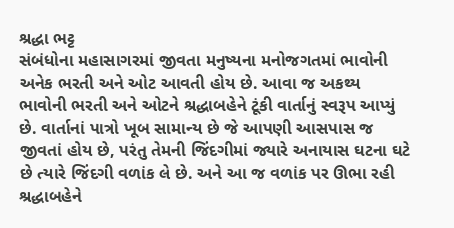શ્રદ્ધા ભટ્ટ
સંબંધોના મહાસાગરમાં જીવતા મનુષ્યના મનોજગતમાં ભાવોની અનેક ભરતી અને ઓટ આવતી હોય છે. આવા જ અકથ્ય ભાવોની ભરતી અને ઓટને શ્રદ્ધાબહેને ટૂંકી વાર્તાનું સ્વરૂપ આપ્યું છે. વાર્તાનાં પાત્રો ખૂબ સામાન્ય છે જે આપણી આસપાસ જ જીવતાં હોય છે, પરંતુ તેમની જિંદગીમાં જ્યારે અનાયાસ ઘટના ઘટે છે ત્યારે જિંદગી વળાંક લે છે. અને આ જ વળાંક પર ઊભા રહી શ્રદ્ધાબહેને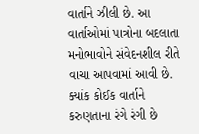વાર્તાને ઝીલી છે. આ વાર્તાઓમાં પાત્રોના બદલાતા મનોભાવોને સંવેદનશીલ રીતે વાચા આપવામાં આવી છે.
ક્યાંક કોઈક વાર્તાને કરુણતાના રંગે રંગી છે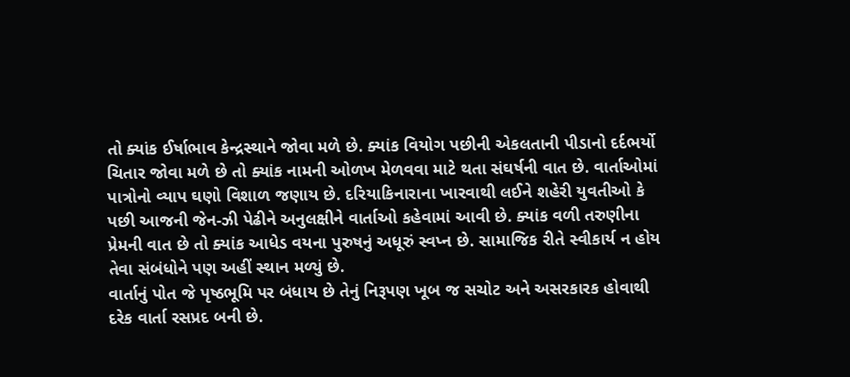તો ક્યાંક ઈર્ષાભાવ કેન્દ્રસ્થાને જોવા મળે છે. ક્યાંક વિયોગ પછીની એકલતાની પીડાનો દર્દભર્યો ચિતાર જોવા મળે છે તો ક્યાંક નામની ઓળખ મેળવવા માટે થતા સંઘર્ષની વાત છે. વાર્તાઓમાં પાત્રોનો વ્યાપ ઘણો વિશાળ જણાય છે. દરિયાકિનારાના ખારવાથી લઈને શહેરી યુવતીઓ કે પછી આજની જેન-ઝી પેઢીને અનુલક્ષીને વાર્તાઓ કહેવામાં આવી છે. ક્યાંક વળી તરુણીના પ્રેમની વાત છે તો ક્યાંક આધેડ વયના પુરુષનું અધૂરું સ્વપ્ન છે. સામાજિક રીતે સ્વીકાર્ય ન હોય તેવા સંબંધોને પણ અહીં સ્થાન મળ્યું છે.
વાર્તાનું પોત જે પૃષ્ઠભૂમિ પર બંધાય છે તેનું નિરૂપણ ખૂબ જ સચોટ અને અસરકારક હોવાથી દરેક વાર્તા રસપ્રદ બની છે.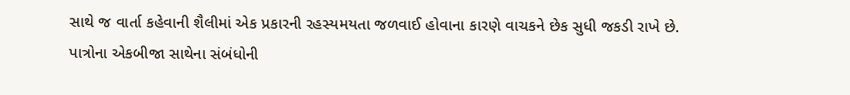સાથે જ વાર્તા કહેવાની શૈલીમાં એક પ્રકારની રહસ્યમયતા જળવાઈ હોવાના કારણે વાચકને છેક સુધી જકડી રાખે છે.
પાત્રોના એકબીજા સાથેના સંબંધોની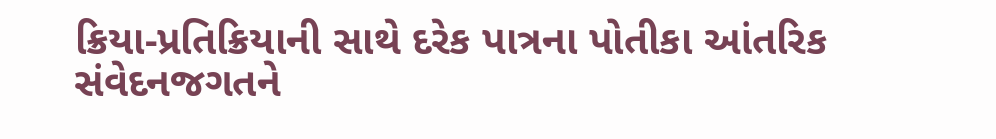ક્રિયા-પ્રતિક્રિયાની સાથે દરેક પાત્રના પોતીકા આંતરિક સંવેદનજગતને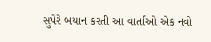સુપેરે બયાન કરતી આ વાર્તાઓ એક નવો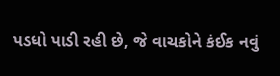પડધો પાડી રહી છે, જે વાચકોને કંઈક નવું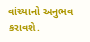વાંચ્યાનો અનુભવ કરાવશે.